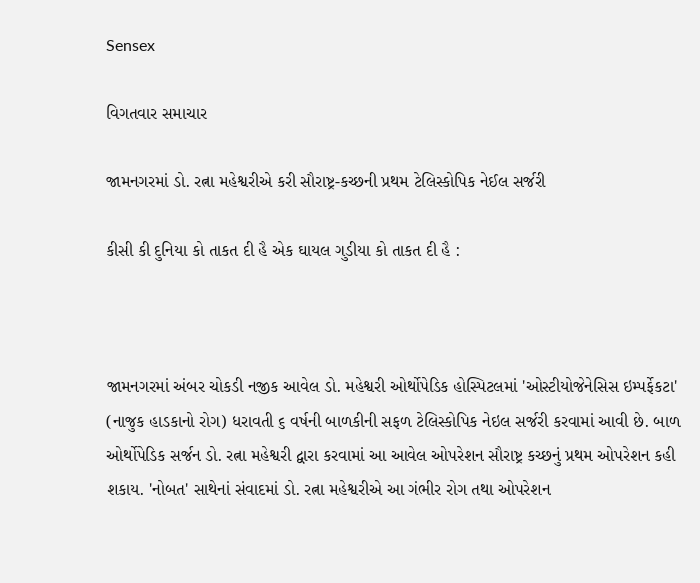Sensex

વિગતવાર સમાચાર

જામનગરમાં ડો. રત્ના મહેશ્વરીએ કરી સૌરાષ્ટ્ર-કચ્છની પ્રથમ ટેલિસ્કોપિક નેઈલ સર્જરી

કીસી કી દુનિયા કો તાકત દી હૈ એક ઘાયલ ગુડીયા કો તાકત દી હૈ :



જામનગરમાં અંબર ચોકડી નજીક આવેલ ડો. મહેશ્વરી ઓર્થોપેડિક હોસ્પિટલમાં 'ઓસ્ટીયોજેનેસિસ ઇમ્પર્ફેકટા' (નાજુક હાડકાનો રોગ) ધરાવતી ૬ વર્ષની બાળકીની સફળ ટેલિસ્કોપિક નેઇલ સર્જરી કરવામાં આવી છે. બાળ ઓર્થોપેડિક સર્જન ડો. રત્ના મહેશ્વરી દ્વારા કરવામાં આ આવેલ ઓપરેશન સૌરાષ્ટ્ર કચ્છનું પ્રથમ ઓપરેશન કહી શકાય. 'નોબત' સાથેનાં સંવાદમાં ડો. રત્ના મહેશ્વરીએ આ ગંભીર રોગ તથા ઓપરેશન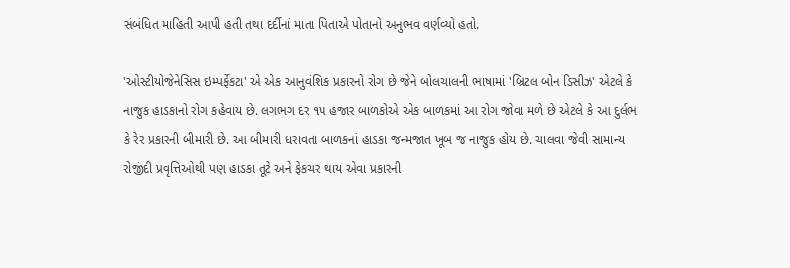સંબંધિત માહિતી આપી હતી તથા દર્દીનાં માતા પિતાએ પોતાનો અનુભવ વર્ણવ્યો હતો.

'ઓસ્ટીયોજેનેસિસ ઇમ્પર્ફેકટા' એ એક આનુવંશિક પ્રકારનો રોગ છે જેને બોલચાલની ભાષામાં 'બ્રિટલ બોન ડિસીઝ' એટલે કે નાજુક હાડકાનો રોગ કહેવાય છે. લગભગ દર ૧૫ હજાર બાળકોએ એક બાળકમાં આ રોગ જોવા મળે છે એટલે કે આ દુર્લભ કે રેર પ્રકારની બીમારી છે. આ બીમારી ધરાવતા બાળકનાં હાડકા જન્મજાત ખૂબ જ નાજુક હોય છે. ચાલવા જેવી સામાન્ય રોજીંદી પ્રવૃત્તિઓથી પણ હાડકા તૂટે અને ફેકચર થાય એવા પ્રકારની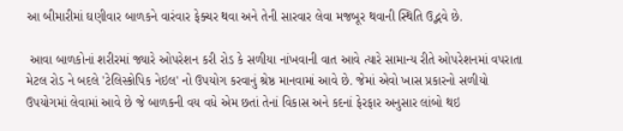આ બીમારીમાં ઘણીવાર બાળકને વારંવાર ફેક્ચર થવા અને તેની સારવાર લેવા મજબૂર થવાની સ્થિતિ ઉદ્ભવે છે.

 આવા બાળકોનાં શરીરમાં જ્યારે ઓપરેશન કરી રોડ કે સળીયા નાંખવાની વાત આવે ત્યારે સામાન્ય રીતે ઓપરેશનમાં વપરાતા મેટલ રોડ ને બદલે 'ટેલિસ્કોપિક નેઇલ' નો ઉપયોગ કરવાનું શ્રેષ્ઠ માનવામાં આવે છે. જેમાં એવો ખાસ પ્રકારનો સળીયો ઉપયોગમાં લેવામાં આવે છે જે બાળકની વય વધે એમ છતાં તેનાં વિકાસ અને કદનાં ફેરફાર અનુસાર લાંબો થઇ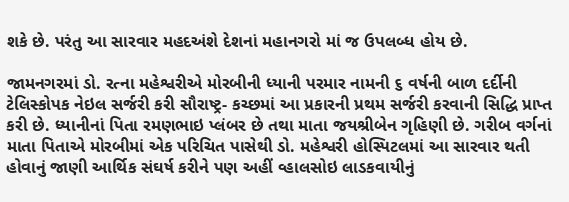શકે છે. પરંતુ આ સારવાર મહદઅંશે દેશનાં મહાનગરો માં જ ઉપલબ્ધ હોય છે.

જામનગરમાં ડો. રત્ના મહેશ્વરીએ મોરબીની ધ્યાની પરમાર નામની ૬ વર્ષની બાળ દર્દીની ટેલિસ્કોપક નેઇલ સર્જરી કરી સૌરાષ્ટ્ર- કચ્છમાં આ પ્રકારની પ્રથમ સર્જરી કરવાની સિદ્ધિ પ્રાપ્ત કરી છે. ધ્યાનીનાં પિતા રમણભાઇ પ્લંબર છે તથા માતા જયશ્રીબેન ગૃહિણી છે. ગરીબ વર્ગનાં માતા પિતાએ મોરબીમાં એક પરિચિત પાસેથી ડો. મહેશ્વરી હોસ્પિટલમાં આ સારવાર થતી હોવાનું જાણી આર્થિક સંઘર્ષ કરીને પણ અહીં વ્હાલસોઇ લાડકવાયીનું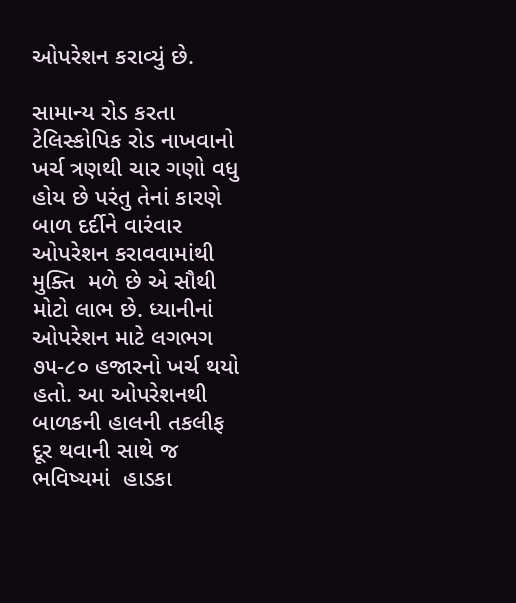ઓપરેશન કરાવ્યું છે.

સામાન્ય રોડ કરતા ટેલિસ્કોપિક રોડ નાખવાનો ખર્ચ ત્રણથી ચાર ગણો વધુ હોય છે પરંતુ તેનાં કારણે બાળ દર્દીને વારંવાર ઓપરેશન કરાવવામાંથી મુક્તિ  મળે છે એ સૌથી મોટો લાભ છે. ધ્યાનીનાં ઓપરેશન માટે લગભગ ૭૫-૮૦ હજારનો ખર્ચ થયો હતો. આ ઓપરેશનથી બાળકની હાલની તકલીફ દૂર થવાની સાથે જ ભવિષ્યમાં  હાડકા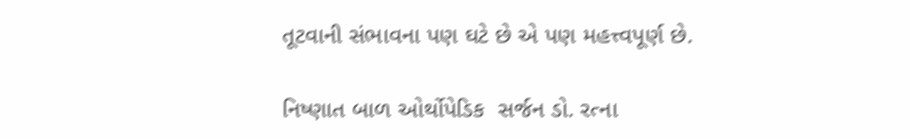તૂટવાની સંભાવના પણ ઘટે છે એ પણ મહત્ત્વપૂર્ણ છે.

નિષ્ણાત બાળ ઓર્થોપેડિક  સર્જન ડો. રત્ના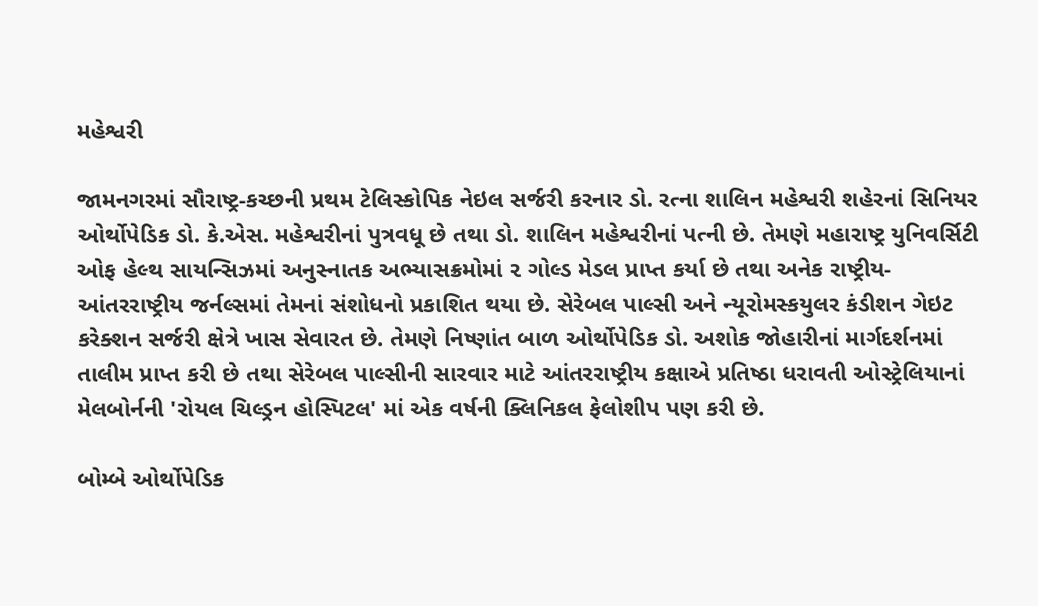મહેશ્વરી

જામનગરમાં સૌરાષ્ટ્ર-કચ્છની પ્રથમ ટેલિસ્કોપિક નેઇલ સર્જરી કરનાર ડો. રત્ના શાલિન મહેશ્વરી શહેરનાં સિનિયર ઓર્થોપેડિક ડો. કે.એસ. મહેશ્વરીનાં પુત્રવધૂ છે તથા ડો. શાલિન મહેશ્વરીનાં પત્ની છે. તેમણે મહારાષ્ટ્ર યુનિવર્સિટી ઓફ હેલ્થ સાયન્સિઝમાં અનુસ્નાતક અભ્યાસક્રમોમાં ૨ ગોલ્ડ મેડલ પ્રાપ્ત કર્યા છે તથા અનેક રાષ્ટ્રીય- આંતરરાષ્ટ્રીય જર્નલ્સમાં તેમનાં સંશોધનો પ્રકાશિત થયા છે. સેરેબલ પાલ્સી અને ન્યૂરોમસ્કયુલર કંડીશન ગેઇટ કરેક્શન સર્જરી ક્ષેત્રે ખાસ સેવારત છે. તેમણે નિષ્ણાંત બાળ ઓર્થોપેડિક ડો. અશોક જોહારીનાં માર્ગદર્શનમાં તાલીમ પ્રાપ્ત કરી છે તથા સેરેબલ પાલ્સીની સારવાર માટે આંતરરાષ્ટ્રીય કક્ષાએ પ્રતિષ્ઠા ધરાવતી ઓસ્ટ્રેલિયાનાં મેલબોર્નની 'રોયલ ચિલ્ડ્રન હોસ્પિટલ' માં એક વર્ષની ક્લિનિકલ ફેલોશીપ પણ કરી છે.

બોમ્બે ઓર્થોપેડિક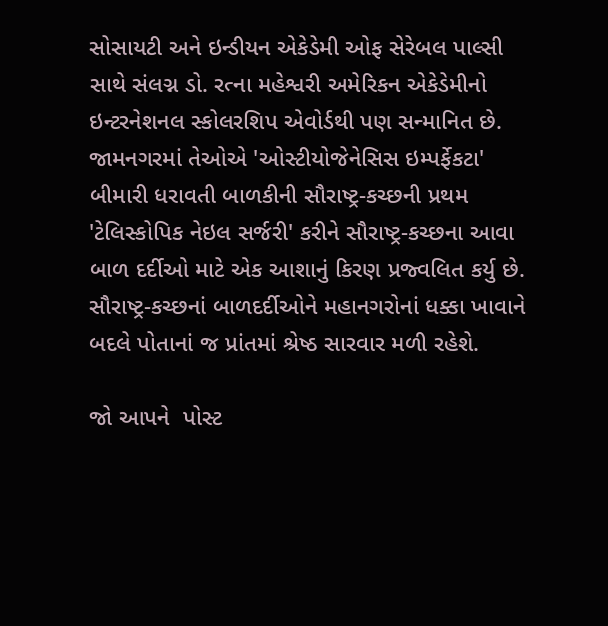સોસાયટી અને ઇન્ડીયન એકેડેમી ઓફ સેરેબલ પાલ્સી સાથે સંલગ્ન ડો. રત્ના મહેશ્વરી અમેરિકન એકેડેમીનો ઇન્ટરનેશનલ સ્કોલરશિપ એવોર્ડથી પણ સન્માનિત છે. જામનગરમાં તેઓએ 'ઓસ્ટીયોજેનેસિસ ઇમ્પર્ફેકટા' બીમારી ધરાવતી બાળકીની સૌરાષ્ટ્ર-કચ્છની પ્રથમ 'ટેલિસ્કોપિક નેઇલ સર્જરી' કરીને સૌરાષ્ટ્ર-કચ્છના આવા બાળ દર્દીઓ માટે એક આશાનું કિરણ પ્રજ્વલિત કર્યુ છે. સૌરાષ્ટ્ર-કચ્છનાં બાળદર્દીઓને મહાનગરોનાં ધક્કા ખાવાને બદલે પોતાનાં જ પ્રાંતમાં શ્રેષ્ઠ સારવાર મળી રહેશે.

જો આપને  પોસ્ટ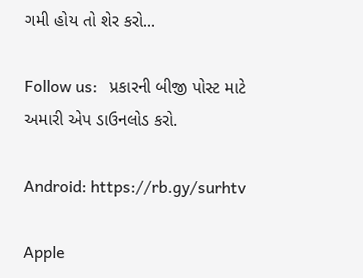ગમી હોય તો શેર કરો...

Follow us:   પ્રકારની બીજી પોસ્ટ માટે અમારી એપ ડાઉનલોડ કરો.

Android: https://rb.gy/surhtv

Apple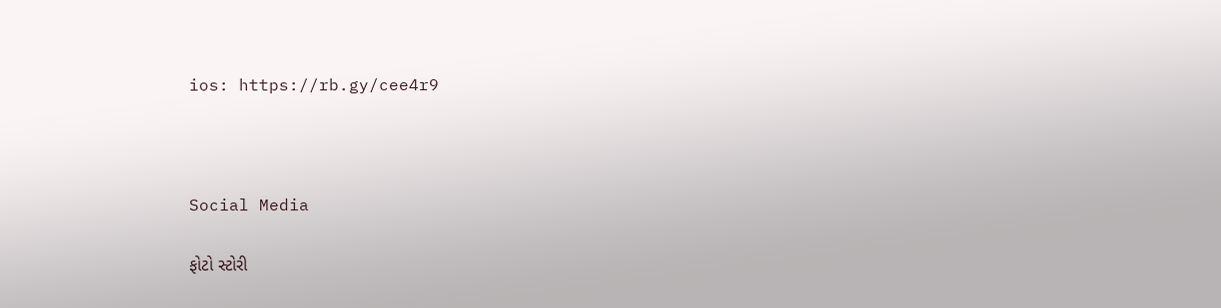ios: https://rb.gy/cee4r9



Social Media

ફોટો સ્ટોરી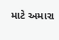માટે અમારા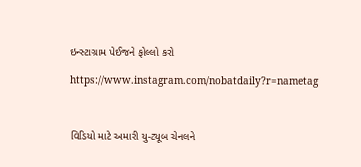ઇન્સ્ટાગ્રામ પેઈજને ફોલ્લો કરો

https://www.instagram.com/nobatdaily?r=nametag



વિડિયો માટે અમારી યુ-ટ્યૂબ ચેનલને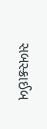સબસ્ક્રાઈબ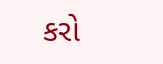કરો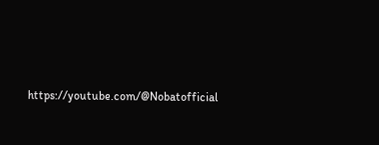https://youtube.com/@Nobatofficial